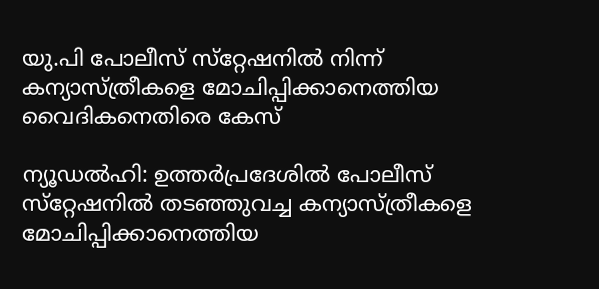യു.പി പോലീസ് സ്‌റ്റേഷനില്‍ നിന്ന് കന്യാസ്ത്രീകളെ മോചിപ്പിക്കാനെത്തിയ വൈദികനെതിരെ കേസ്

ന്യൂഡല്‍ഹി: ഉത്തര്‍പ്രദേശില്‍ പോലീസ് സ്‌റ്റേഷനില്‍ തടഞ്ഞുവച്ച കന്യാസ്ത്രീകളെ മോചിപ്പിക്കാനെത്തിയ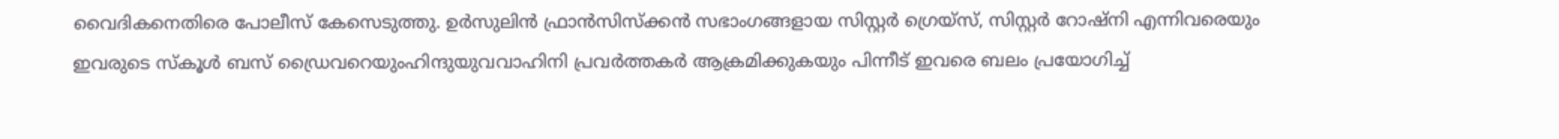വൈദികനെതിരെ പോലീസ് കേസെടുത്തു. ഉര്‍സുലിന്‍ ഫ്രാന്‍സിസ്‌ക്കന്‍ സഭാംഗങ്ങളായ സിസ്റ്റര്‍ ഗ്രെയ്‌സ്, സിസ്റ്റര്‍ റോഷ്‌നി എന്നിവരെയും ഇവരുടെ സ്‌കൂള്‍ ബസ് ഡ്രൈവറെയുംഹിന്ദുയുവവാഹിനി പ്രവര്‍ത്തകര്‍ ആക്രമിക്കുകയും പിന്നീട് ഇവരെ ബലം പ്രയോഗിച്ച്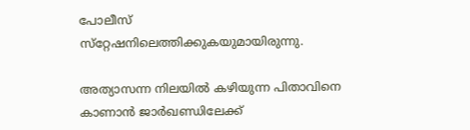പോലീസ് സ്‌റ്റേഷനിലെത്തിക്കുകയുമായിരുന്നു.

അത്യാസന്ന നിലയില്‍ കഴിയുന്ന പിതാവിനെ കാണാന്‍ ജാര്‍ഖണ്ഡിലേക്ക്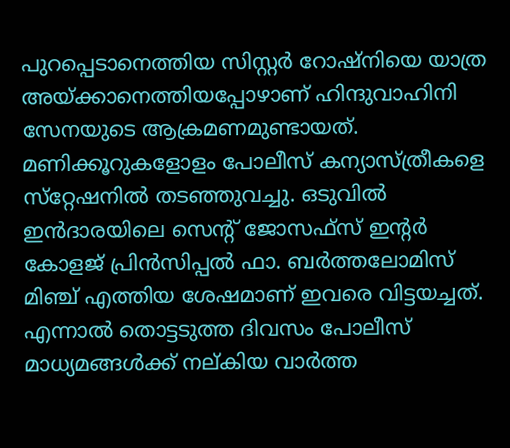പുറപ്പെടാനെത്തിയ സിസ്റ്റര്‍ റോഷ്‌നിയെ യാത്ര അയ്ക്കാനെത്തിയപ്പോഴാണ് ഹിന്ദുവാഹിനി സേനയുടെ ആക്രമണമുണ്ടായത്. മണിക്കൂറുകളോളം പോലീസ് കന്യാസ്ത്രീകളെ സ്‌റ്റേഷനില്‍ തടഞ്ഞുവച്ചു. ഒടുവില്‍ ഇന്‍ദാരയിലെ സെന്റ് ജോസഫ്‌സ് ഇന്റര്‍ കോളജ് പ്രിന്‍സിപ്പല്‍ ഫാ. ബര്‍ത്തലോമിസ് മിഞ്ച് എത്തിയ ശേഷമാണ് ഇവരെ വിട്ടയച്ചത്. എന്നാല്‍ തൊട്ടടുത്ത ദിവസം പോലീസ് മാധ്യമങ്ങള്‍ക്ക് നല്കിയ വാര്‍ത്ത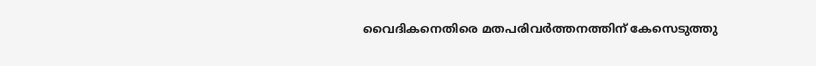വൈദികനെതിരെ മതപരിവര്‍ത്തനത്തിന് കേസെടുത്തു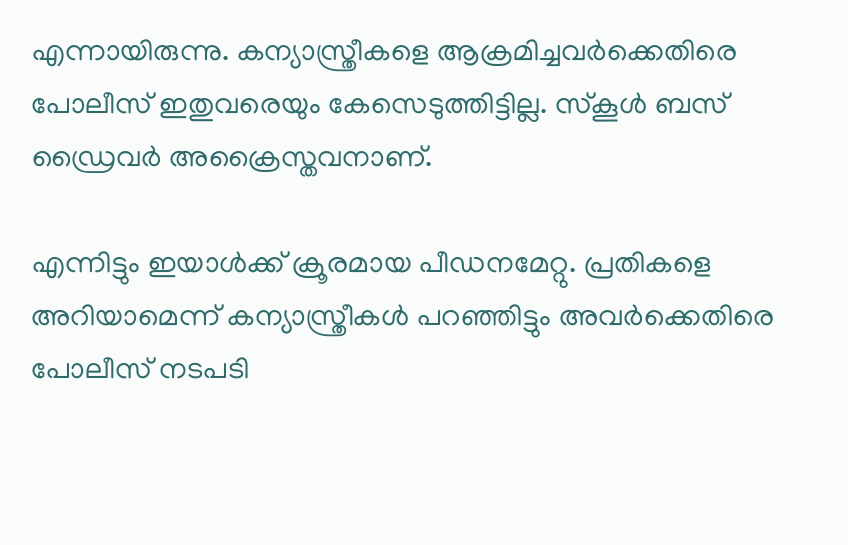എന്നായിരുന്നു. കന്യാസ്ത്രീകളെ ആക്രമിച്ചവര്‍ക്കെതിരെ പോലീസ് ഇതുവരെയും കേസെടുത്തിട്ടില്ല. സ്‌കൂള്‍ ബസ് ഡ്രൈവര്‍ അക്രൈസ്തവനാണ്.

എന്നിട്ടും ഇയാള്‍ക്ക് ക്രൂരമായ പീഡനമേറ്റു. പ്രതികളെ അറിയാമെന്ന് കന്യാസ്ത്രീകള്‍ പറഞ്ഞിട്ടും അവര്‍ക്കെതിരെ പോലീസ് നടപടി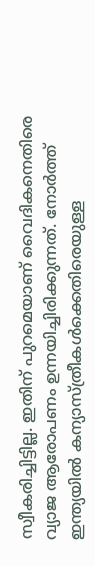സ്വീകരിച്ചിട്ടില്ല. ഇതിന് പുറമെയാണ് വൈദികനെതിരെ വ്യാജ ആരോപണം ഉന്നയിച്ചിരിക്കുന്നത്. നോര്‍ത്ത് ഇന്ത്യയില്‍ കന്യാസ്ത്രീകള്‍ക്കെതിരെയുള്ള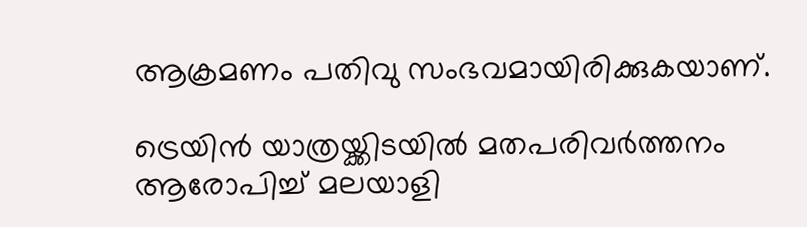ആക്രമണം പതിവു സംഭവമായിരിക്കുകയാണ്.

ട്രെയിന്‍ യാത്രയ്ക്കിടയില്‍ മതപരിവര്‍ത്തനം ആരോപിച്ച് മലയാളി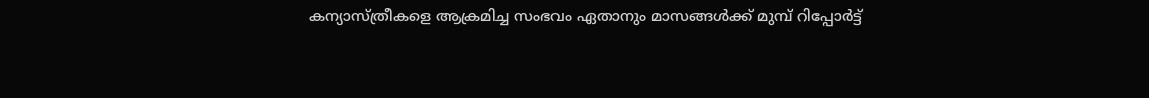കന്യാസ്ത്രീകളെ ആക്രമിച്ച സംഭവം ഏതാനും മാസങ്ങള്‍ക്ക് മുമ്പ് റിപ്പോര്‍ട്ട്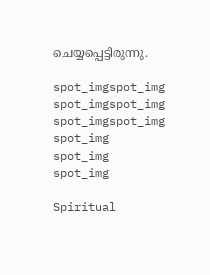ചെയ്യപ്പെട്ടിരുന്നു.

spot_imgspot_img
spot_imgspot_img
spot_imgspot_img
spot_img
spot_img
spot_img

Spiritual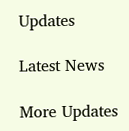Updates

Latest News

More Updates